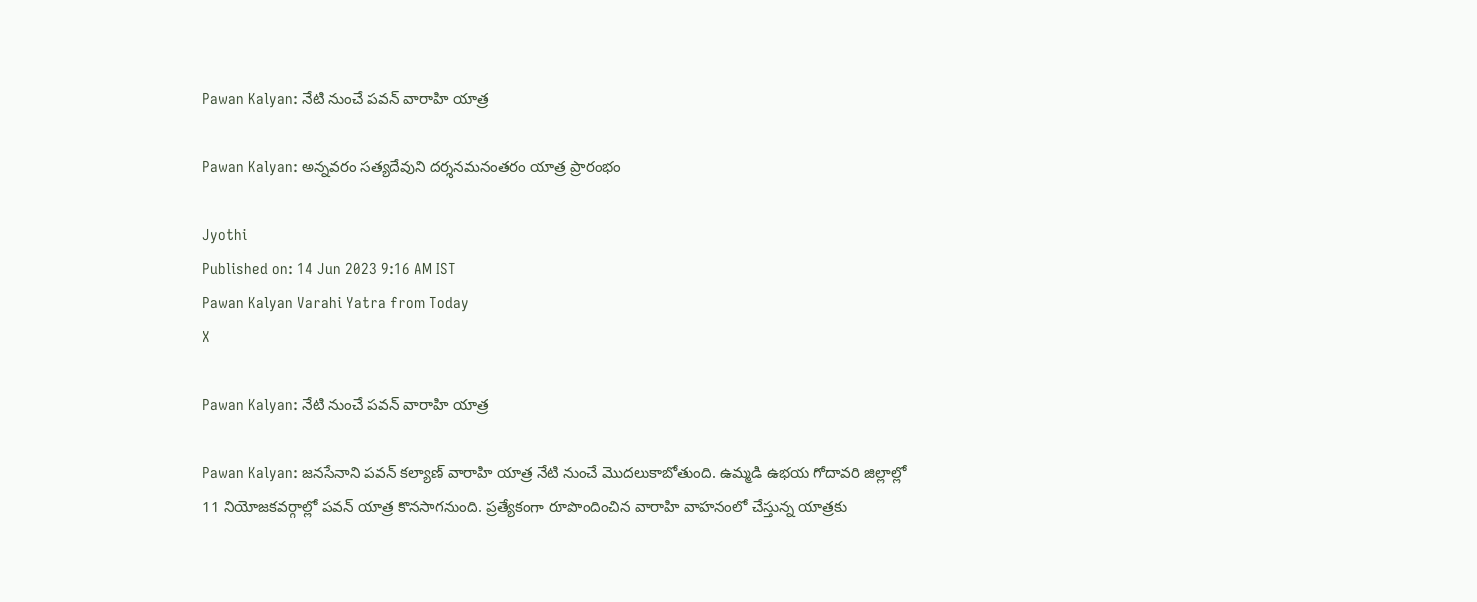Pawan Kalyan: నేటి నుంచే పవన్ వారాహి యాత్ర

Pawan Kalyan: అన్నవరం సత్యదేవుని దర్శనమనంతరం యాత్ర ప్రారంభం

Jyothi
Published on: 14 Jun 2023 9:16 AM IST
Pawan Kalyan Varahi Yatra from Today
X

Pawan Kalyan: నేటి నుంచే పవన్ వారాహి యాత్ర

Pawan Kalyan: జనసేనాని పవన్ కల్యాణ్ వారాహి యాత్ర నేటి నుంచే మొదలుకాబోతుంది. ఉమ్మడి ఉభయ గోదావరి జిల్లాల్లో 11 నియోజకవర్గాల్లో పవన్ యాత్ర కొనసాగనుంది. ప్రత్యేకంగా రూపొందించిన వారాహి వాహనంలో చేస్తున్న యాత్రకు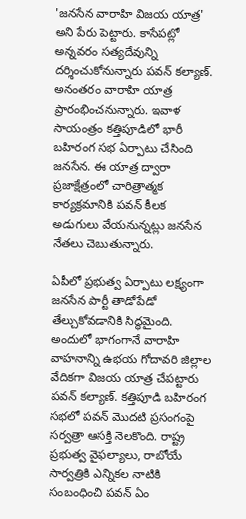'జనసేన వారాహి విజయ యాత్ర' అని పేరు పెట్టారు. కాసేపట్లో అన్నవరం సత్యదేవున్ని దర్శించుకోనున్నారు పవన్ కల్యాణ్. అనంతరం వారాహి యాత్ర ప్రారంభించనున్నారు. ఇవాళ సాయంత్రం కత్తిపూడిలో భారీ బహిరంగ సభ ఏర్పాటు చేసింది జనసేన. ఈ యాత్ర ద్వారా ప్రజాక్షేత్రంలో చారిత్రాత్మక కార్యక్రమానికి పవన్ కీలక అడుగులు వేయనున్నట్లు జనసేన నేతలు చెబుతున్నారు.

ఏపీలో ప్రభుత్వ ఏర్పాటు లక్ష్యంగా జనసేన పార్టీ తాడోపేడో తేల్చుకోవడానికి సిద్ధమైంది. అందులో భాగంగానే వారాహి వాహనాన్ని ఉభయ గోదావరి జిల్లాల వేదికగా విజయ యాత్ర చేపట్టారు పవన్ కల్యాణ్. కత్తిపూడి బహిరంగ సభలో పవన్ మొదటి ప్రసంగంపై సర్వత్రా ఆసక్తి నెలకొంది. రాష్ట్ర ప్రభుత్వ వైఫల్యాలు, రాబోయే సార్వత్రికి ఎన్నికల నాటికి సంబంధించి పవన్ ఏం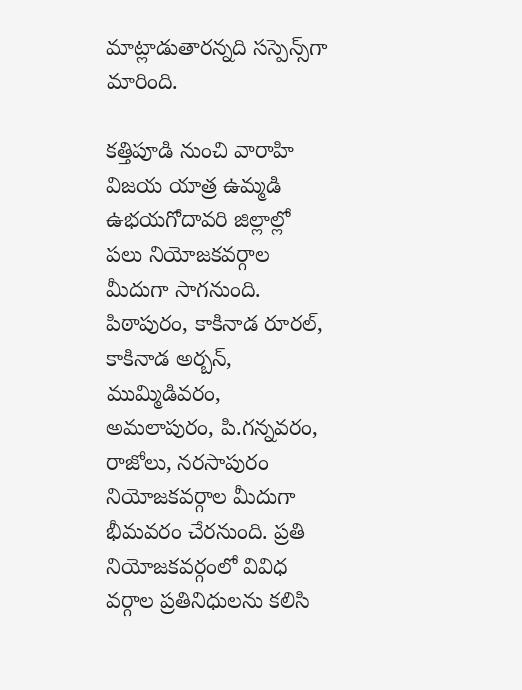మాట్లాడుతారన్నది సస్పెన్స్‌గా మారింది.

కత్తిపూడి నుంచి వారాహి విజయ యాత్ర ఉమ్మడి ఉభయగోదావరి జిల్లాల్లో పలు నియోజకవర్గాల మీదుగా సాగనుంది. పిఠాపురం, కాకినాడ రూరల్, కాకినాడ అర్బన్, ముమ్మిడివరం, అమలాపురం, పి.గన్నవరం, రాజోలు, నరసాపురం నియోజకవర్గాల మీదుగా భీమవరం చేరనుంది. ప్రతి నియోజకవర్గంలో వివిధ వర్గాల ప్రతినిధులను కలిసి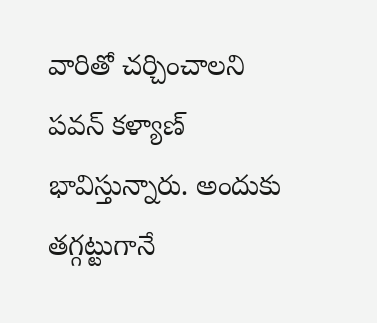వారితో చర్చించాలని పవన్ కళ్యాణ్ భావిస్తున్నారు. అందుకు తగ్గట్టుగానే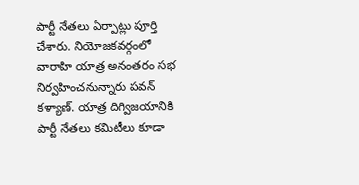పార్టీ నేతలు ఏర్పాట్లు పూర్తి చేశారు. నియోజకవర్గంలో వారాహి యాత్ర అనంతరం సభ నిర్వహించనున్నారు పవన్ కళ్యాణ్. యాత్ర దిగ్విజయానికి పార్టీ నేతలు కమిటీలు కూడా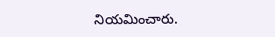నియమించారు.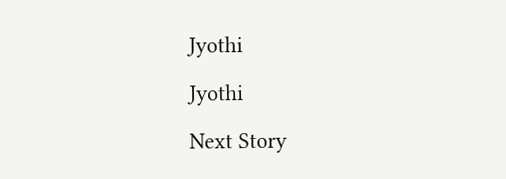Jyothi

Jyothi

Next Story